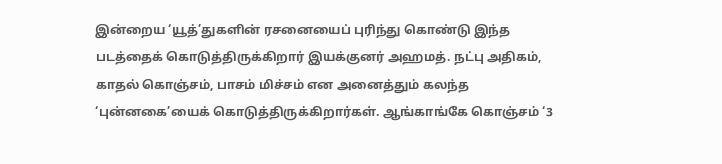இன்றைய ‘யூத்’துகளின் ரசனையைப் புரிந்து கொண்டு இந்த படத்தைக் கொடுத்திருக்கிறார் இயக்குனர் அஹமத். நட்பு அதிகம், காதல் கொஞ்சம், பாசம் மிச்சம் என அனைத்தும் கலந்த ‘புன்னகை’யைக் கொடுத்திருக்கிறார்கள். ஆங்காங்கே கொஞ்சம் ‘3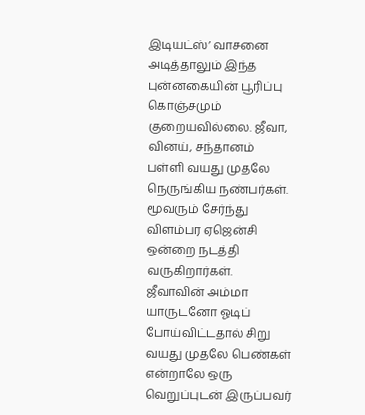இடியட்ஸ்’ வாசனை அடித்தாலும் இந்த புன்னகையின் பூரிப்பு கொஞ்சமும் குறையவில்லை. ஜீவா, வினய், சந்தானம் பள்ளி வயது முதலே நெருங்கிய நண்பர்கள். மூவரும் சேர்ந்து விளம்பர ஏஜென்சி ஒன்றை நடத்தி வருகிறார்கள். ஜீவாவின் அம்மா யாருடனோ ஓடிப் போய்விட்டதால் சிறு வயது முதலே பெண்கள் என்றாலே ஒரு வெறுப்புடன் இருப்பவர்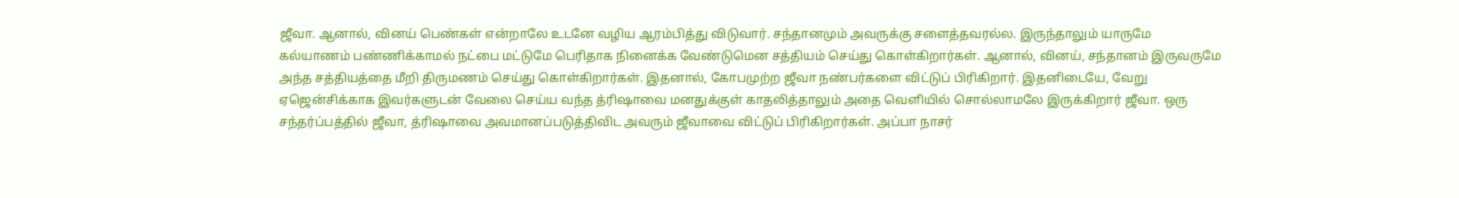ஜீவா. ஆனால், வினய் பெண்கள் என்றாலே உடனே வழிய ஆரம்பித்து விடுவார். சந்தானமும் அவருக்கு சளைத்தவரல்ல. இருந்தாலும் யாருமே கல்யாணம் பண்ணிக்காமல் நட்பை மட்டுமே பெரிதாக நினைக்க வேண்டுமென சத்தியம் செய்து கொள்கிறார்கள். ஆனால், வினய், சந்தானம் இருவருமே அந்த சத்தியத்தை மீறி திருமணம் செய்து கொள்கிறார்கள். இதனால், கோபமுற்ற ஜீவா நண்பர்களை விட்டுப் பிரிகிறார். இதனிடையே, வேறு ஏஜென்சிக்காக இவர்களுடன் வேலை செய்ய வந்த த்ரிஷாவை மனதுக்குள் காதலித்தாலும் அதை வெளியில் சொல்லாமலே இருக்கிறார் ஜீவா. ஒரு சந்தர்ப்பத்தில் ஜீவா, த்ரிஷாவை அவமானப்படுத்திவிட அவரும் ஜீவாவை விட்டுப் பிரிகிறார்கள். அப்பா நாசர்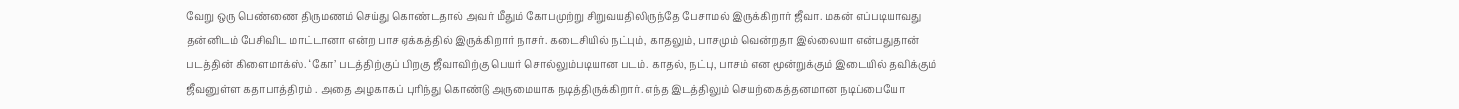வேறு ஒரு பெண்ணை திருமணம் செய்து கொண்டதால் அவர் மீதும் கோபமுற்று சிறுவயதிலிருந்தே பேசாமல் இருக்கிறார் ஜீவா. மகன் எப்படியாவது தன்னிடம் பேசிவிட மாட்டானா என்ற பாச ஏக்கத்தில் இருக்கிறார் நாசர். கடைசியில் நட்பும், காதலும், பாசமும் வென்றதா இல்லையா என்பதுதான் படத்தின் கிளைமாக்ஸ். ‘கோ’ படத்திற்குப் பிறகு ஜீவாவிற்கு பெயர் சொல்லும்படியான படம். காதல், நட்பு, பாசம் என மூன்றுக்கும் இடையில் தவிக்கும் ஜீவனுள்ள கதாபாத்திரம் . அதை அழகாகப் புரிந்து கொண்டு அருமையாக நடித்திருக்கிறார். எந்த இடத்திலும் செயற்கைத்தனமான நடிப்பையோ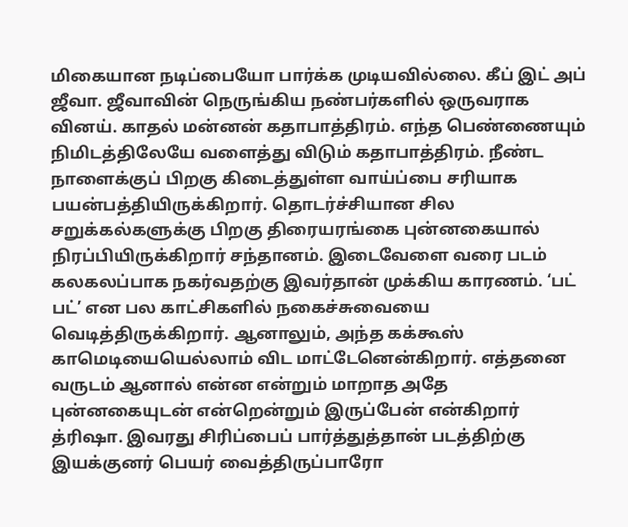மிகையான நடிப்பையோ பார்க்க முடியவில்லை. கீப் இட் அப் ஜீவா. ஜீவாவின் நெருங்கிய நண்பர்களில் ஒருவராக வினய். காதல் மன்னன் கதாபாத்திரம். எந்த பெண்ணையும் நிமிடத்திலேயே வளைத்து விடும் கதாபாத்திரம். நீண்ட நாளைக்குப் பிறகு கிடைத்துள்ள வாய்ப்பை சரியாக பயன்பத்தியிருக்கிறார். தொடர்ச்சியான சில சறுக்கல்களுக்கு பிறகு திரையரங்கை புன்னகையால் நிரப்பியிருக்கிறார் சந்தானம். இடைவேளை வரை படம் கலகலப்பாக நகர்வதற்கு இவர்தான் முக்கிய காரணம். ‘பட் பட்’ என பல காட்சிகளில் நகைச்சுவையை வெடித்திருக்கிறார். ஆனாலும், அந்த கக்கூஸ் காமெடியையெல்லாம் விட மாட்டேனென்கிறார். எத்தனை வருடம் ஆனால் என்ன என்றும் மாறாத அதே புன்னகையுடன் என்றென்றும் இருப்பேன் என்கிறார் த்ரிஷா. இவரது சிரிப்பைப் பார்த்துத்தான் படத்திற்கு இயக்குனர் பெயர் வைத்திருப்பாரோ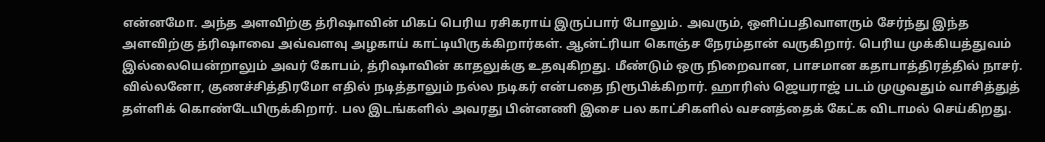என்னமோ. அந்த அளவிற்கு த்ரிஷாவின் மிகப் பெரிய ரசிகராய் இருப்பார் போலும். அவரும், ஒளிப்பதிவாளரும் சேர்ந்து இந்த அளவிற்கு த்ரிஷாவை அவ்வளவு அழகாய் காட்டியிருக்கிறார்கள். ஆன்ட்ரியா கொஞ்ச நேரம்தான் வருகிறார். பெரிய முக்கியத்துவம் இல்லையென்றாலும் அவர் கோபம், த்ரிஷாவின் காதலுக்கு உதவுகிறது. மீண்டும் ஒரு நிறைவான, பாசமான கதாபாத்திரத்தில் நாசர். வில்லனோ, குணச்சித்திரமோ எதில் நடித்தாலும் நல்ல நடிகர் என்பதை நிரூபிக்கிறார். ஹாரிஸ் ஜெயராஜ் படம் முழுவதும் வாசித்துத் தள்ளிக் கொண்டேயிருக்கிறார். பல இடங்களில் அவரது பின்னணி இசை பல காட்சிகளில் வசனத்தைக் கேட்க விடாமல் செய்கிறது.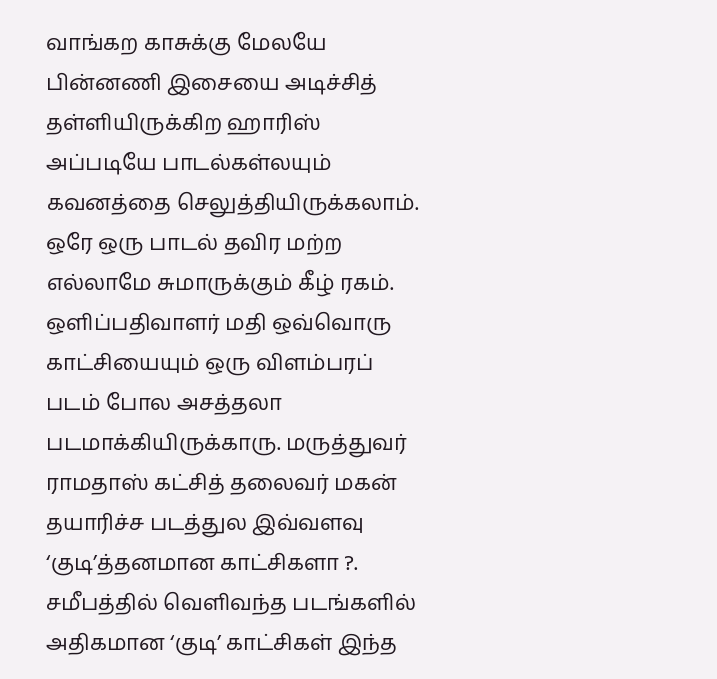வாங்கற காசுக்கு மேலயே பின்னணி இசையை அடிச்சித் தள்ளியிருக்கிற ஹாரிஸ் அப்படியே பாடல்கள்லயும் கவனத்தை செலுத்தியிருக்கலாம். ஒரே ஒரு பாடல் தவிர மற்ற எல்லாமே சுமாருக்கும் கீழ் ரகம். ஒளிப்பதிவாளர் மதி ஒவ்வொரு காட்சியையும் ஒரு விளம்பரப் படம் போல அசத்தலா படமாக்கியிருக்காரு. மருத்துவர் ராமதாஸ் கட்சித் தலைவர் மகன் தயாரிச்ச படத்துல இவ்வளவு ‘குடி’த்தனமான காட்சிகளா ?. சமீபத்தில் வெளிவந்த படங்களில் அதிகமான ‘குடி’ காட்சிகள் இந்த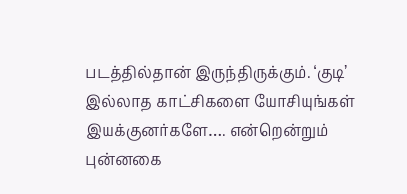படத்தில்தான் இருந்திருக்கும். ‘குடி’ இல்லாத காட்சிகளை யோசியுங்கள் இயக்குனர்களே…. என்றென்றும் புன்னகை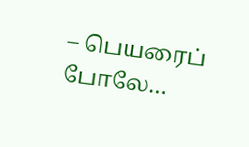– பெயரைப் போலே…